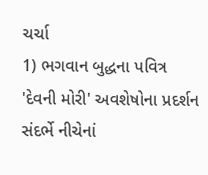ચર્ચા
1) ભગવાન બુદ્ધના પવિત્ર 'દેવની મોરી' અવશેષોના પ્રદર્શન સંદર્ભે નીચેનાં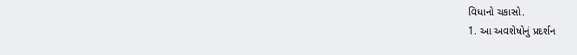વિધાનો ચકાસો.
1. આ અવશેષોનું પ્રદર્શન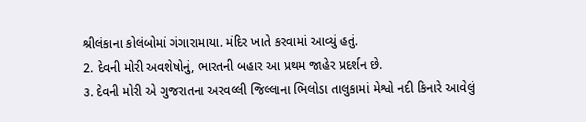શ્રીલંકાના કોલંબોમાં ગંગારામાયા. મંદિર ખાતે કરવામાં આવ્યું હતું.
2. દેવની મોરી અવશેષોનું, ભારતની બહાર આ પ્રથમ જાહેર પ્રદર્શન છે.
૩. દેવની મોરી એ ગુજરાતના અરવલ્લી જિલ્લાના ભિલોડા તાલુકામાં મેશ્વો નદી કિનારે આવેલું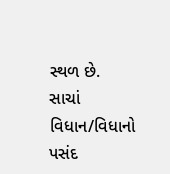સ્થળ છે.
સાચાં વિધાન/વિધાનો પસંદ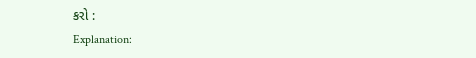કરો :
Explanation: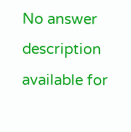No answer description available for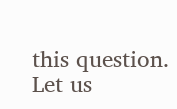this question.
Let us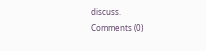discuss.
Comments (0)